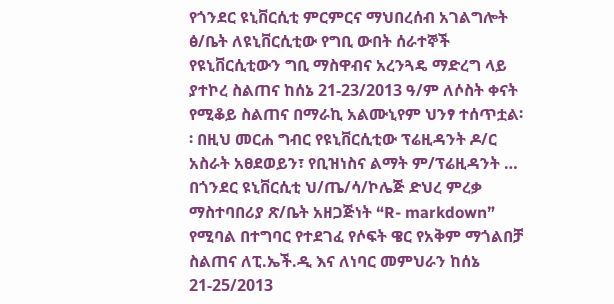የጎንደር ዩኒቨርሲቲ ምርምርና ማህበረሰብ አገልግሎት ፅ/ቤት ለዩኒቨርሲቲው የግቢ ውበት ሰራተኞች የዩኒቨርሲቲውን ግቢ ማስዋብና አረንጓዴ ማድረግ ላይ ያተኮረ ስልጠና ከሰኔ 21-23/2013 ዓ/ም ለሶስት ቀናት የሚቆይ ስልጠና በማራኪ አልሙኒየም ህንፃ ተሰጥቷል፡፡ በዚህ መርሐ ግብር የዩኒቨርሲቲው ፕሬዚዳንት ዶ/ር አስራት አፀደወይን፣ የቢዝነስና ልማት ም/ፕሬዚዳንት …
በጎንደር ዩኒቨርሲቲ ህ/ጤ/ሳ/ኮሌጅ ድህረ ምረቃ ማስተባበሪያ ጽ/ቤት አዘጋጅነት “R- markdown” የሚባል በተግባር የተደገፈ የሶፍት ዌር የአቅም ማጎልበቻ ስልጠና ለፒ.ኤች.ዲ እና ለነባር መምህራን ከሰኔ 21-25/2013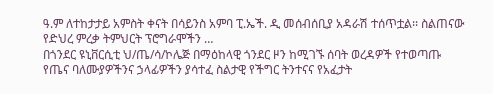ዓ.ም ለተከታታይ አምስት ቀናት በሳይንስ አምባ ፒ.ኤች. ዲ መሰብሰቢያ አዳራሽ ተሰጥቷል፡፡ ስልጠናው የድህረ ምረቃ ትምህርት ፕሮግራሞችን …
በጎንደር ዩኒቨርሲቲ ህ/ጤ/ሳ/ኮሌጅ በማዕከላዊ ጎንደር ዞን ከሚገኙ ሰባት ወረዳዎች የተወጣጡ የጤና ባለሙያዎችንና ኃላፊዎችን ያሳተፈ ስልታዊ የችግር ትንተናና የአፈታት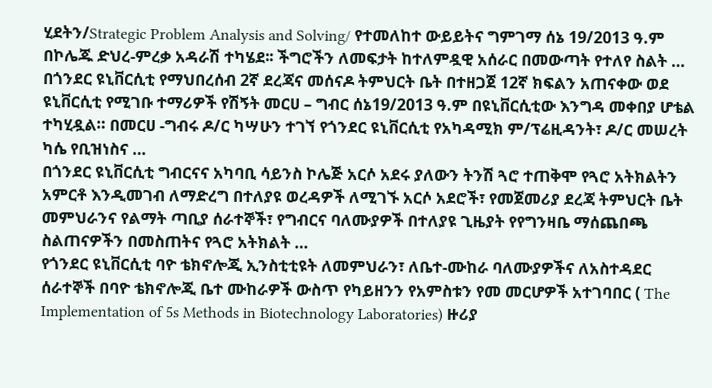ሂደትን/Strategic Problem Analysis and Solving/ የተመለከተ ውይይትና ግምገማ ሰኔ 19/2013 ዓ.ም በኮሌጁ ድህረ-ምረቃ አዳራሽ ተካሄደ፡፡ ችግሮችን ለመፍታት ከተለምዷዊ አሰራር በመውጣት የተለየ ስልት …
በጎንደር ዩኒቨርሲቲ የማህበረሰብ 2ኛ ደረጃና መሰናዶ ትምህርት ቤት በተዘጋጀ 12ኛ ክፍልን አጠናቀው ወደ ዩኒቨርሲቲ የሚገቡ ተማሪዎች የሽኝት መርሀ – ግብር ሰኔ19/2013 ዓ.ም በዩኒቨርሲቲው እንግዳ መቀበያ ሆቴል ተካሂዷል። በመርሀ -ግብሩ ዶ/ር ካሣሁን ተገኘ የጎንደር ዩኒቨርሲቲ የአካዳሚክ ም/ፕሬዚዳንት፣ ዶ/ር መሠረት ካሴ የቢዝነስና …
በጎንደር ዩኒቨርሲቲ ግብርናና አካባቢ ሳይንስ ኮሌጅ አርሶ አደሩ ያለውን ትንሽ ጓሮ ተጠቅሞ የጓሮ አትክልትን አምርቶ እንዲመገብ ለማድረግ በተለያዩ ወረዳዎች ለሚገኙ አርሶ አደሮች፣ የመጀመሪያ ደረጃ ትምህርት ቤት መምህራንና የልማት ጣቢያ ሰራተኞች፣ የግብርና ባለሙያዎች በተለያዩ ጊዜያት የየግንዛቤ ማሰጨበጫ ስልጠናዎችን በመስጠትና የጓሮ አትክልት …
የጎንደር ዩኒቨርሲቲ ባዮ ቴክኖሎጂ ኢንስቲቲዩት ለመምህራን፣ ለቤተ-ሙከራ ባለሙያዎችና ለአስተዳደር ሰራተኞች በባዮ ቴክኖሎጂ ቤተ ሙከራዎች ውስጥ የካይዘንን የአምስቱን የመ መርሆዎች አተገባበር ( The Implementation of 5s Methods in Biotechnology Laboratories) ዙሪያ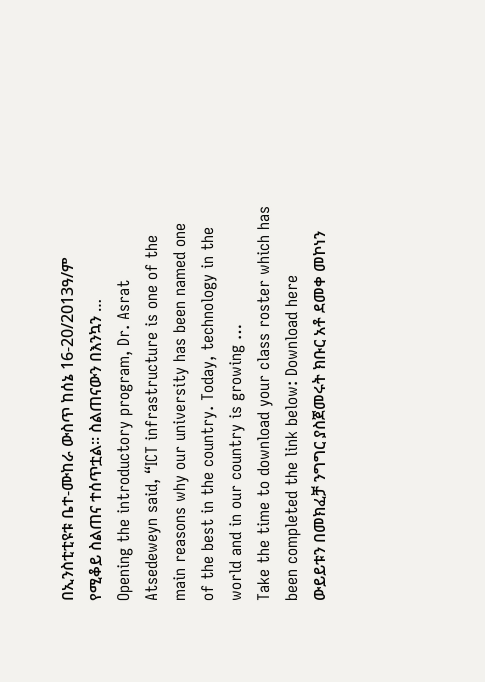በኢንስቲቲዩቱ ቤተ-ሙከራ ውስጥ ከሰኔ 16-20/2013ዓ/ም የሚቆይ ስልጠና ተሰጥቷል፡፡ ስልጠናውን በእንኳን …
Opening the introductory program, Dr. Asrat Atsedeweyn said, “ICT infrastructure is one of the main reasons why our university has been named one of the best in the country. Today, technology in the world and in our country is growing …
Take the time to download your class roster which has been completed the link below: Download here
ውይይቱን በመክፈቻ ንግግር ያስጀመሩት ክቡር አቶ ደመቀ መኮነን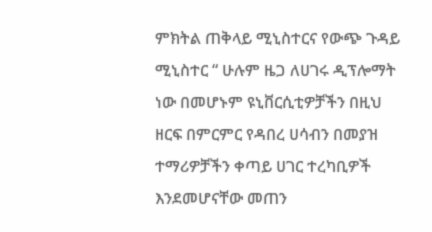ምክትል ጠቅላይ ሚኒስተርና የውጭ ጉዳይ ሚኒስተር “ ሁሉም ዜጋ ለሀገሩ ዲፕሎማት ነው በመሆኑም ዩኒቨርሲቲዎቻችን በዚህ ዘርፍ በምርምር የዳበረ ሀሳብን በመያዝ ተማሪዎቻችን ቀጣይ ሀገር ተረካቢዎች እንደመሆናቸው መጠን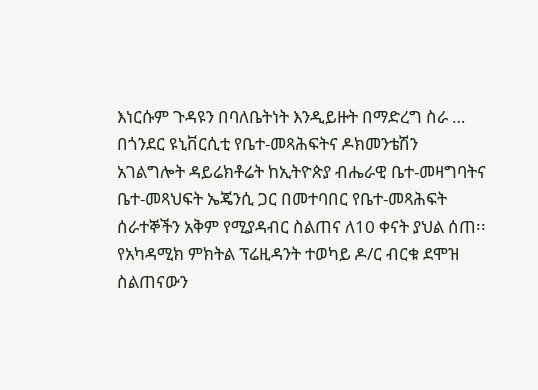እነርሱም ጉዳዩን በባለቤትነት እንዲይዙት በማድረግ ስራ …
በጎንደር ዩኒቨርሲቲ የቤተ-መጻሕፍትና ዶክመንቴሽን አገልግሎት ዳይሬክቶሬት ከኢትዮጵያ ብሔራዊ ቤተ-መዛግባትና ቤተ-መጻህፍት ኤጄንሲ ጋር በመተባበር የቤተ-መጻሕፍት ሰራተኞችን አቅም የሚያዳብር ስልጠና ለ10 ቀናት ያህል ሰጠ፡፡ የአካዳሚክ ምክትል ፕሬዚዳንት ተወካይ ዶ/ር ብርቁ ደሞዝ ስልጠናውን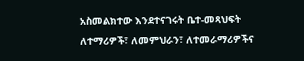አስመልክተው እንደተናገሩት ቤተ-መጻህፍት ለተማሪዎች፣ ለመምህራን፣ ለተመራማሪዎችና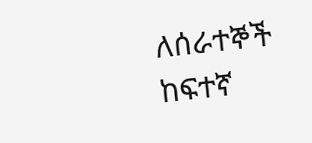ለሰራተኞች ከፍተኛ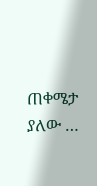ጠቀሜታ ያለው …